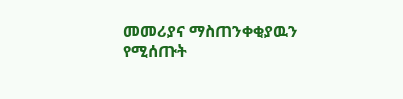መመሪያና ማስጠንቀቂያዉን የሚሰጡት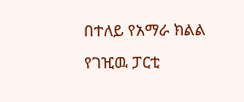በተለይ የአማራ ክልል የገዢዉ ፓርቲ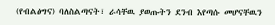(የብልፅግና) ባለስልጣናት፣ ራሳቸዉ ያወጡትን ደንብ እየጣሱ መሆናቸዉን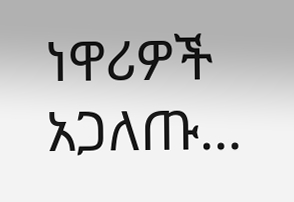ነዋሪዎች አጋለጡ…